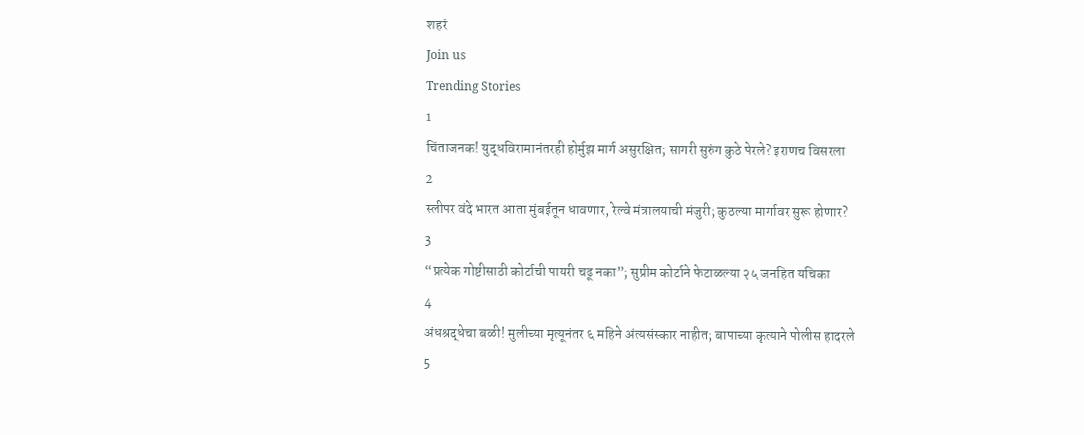शहरं
Join us
Trending Stories
1
चिंताजनक! युद्धविरामानंतरही होर्मुझ मार्ग असुरक्षित; सागरी सुरुंग कुठे पेरले? इराणच विसरला
2
स्लीपर वंदे भारत आता मुंबईतून धावणार, रेल्वे मंत्रालयाची मंजुरी; कुठल्या मार्गावर सुरू होणार?
3
“प्रत्येक गोष्टीसाठी कोर्टाची पायरी चढू नका”; सुप्रीम कोर्टाने फेटाळल्या २५ जनहित यचिका
4
अंधश्रद्धेचा बळी! मुलीच्या मृत्यूनंतर ६ महिने अंत्यसंस्कार नाहीत; बापाच्या कृत्याने पोलीस हादरले
5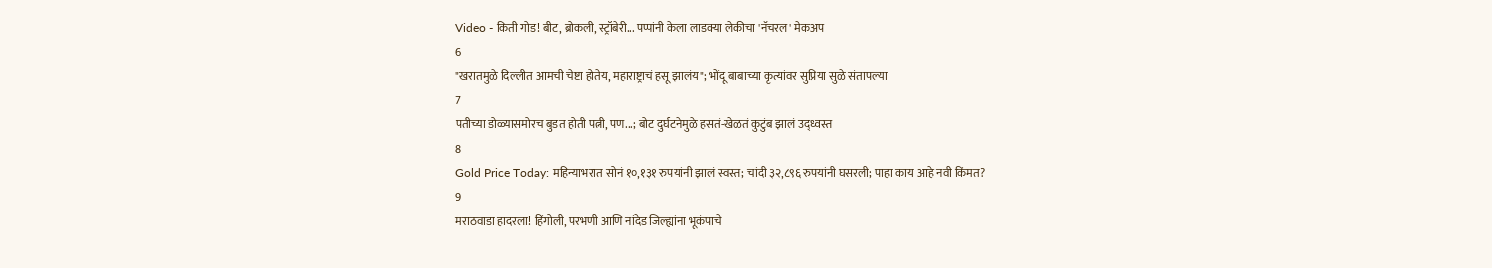Video - किती गोड! बीट, ब्रोकली, स्ट्रॉबेरी... पप्पांनी केला लाडक्या लेकीचा 'नॅचरल' मेकअप
6
"खरातमुळे दिल्लीत आमची चेष्टा होतेय, महाराष्ट्राचं हसू झालंय"; भोंदू बाबाच्या कृत्यांवर सुप्रिया सुळे संतापल्या
7
पतीच्या डोळ्यासमोरच बुडत होती पत्नी, पण...; बोट दुर्घटनेमुळे हसतं-खेळतं कुटुंब झालं उद्ध्वस्त
8
Gold Price Today: महिन्याभरात सोनं १०,१३१ रुपयांनी झालं स्वस्त; चांदी ३२,८९६ रुपयांनी घसरली; पाहा काय आहे नवी किंमत?
9
मराठवाडा हादरला! हिंगोली, परभणी आणि नांदेड जिल्ह्यांना भूकंपाचे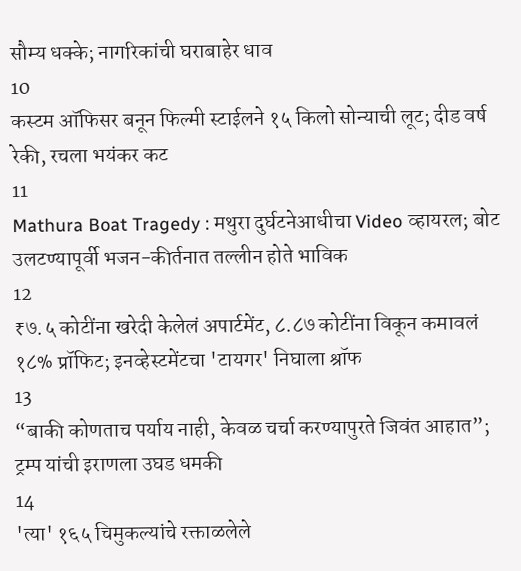सौम्य धक्के; नागरिकांची घराबाहेर धाव
10
कस्टम ऑफिसर बनून फिल्मी स्टाईलने १५ किलो सोन्याची लूट; दीड वर्ष रेकी, रचला भयंकर कट
11
Mathura Boat Tragedy : मथुरा दुर्घटनेआधीचा Video व्हायरल; बोट उलटण्यापूर्वी भजन-कीर्तनात तल्लीन होते भाविक
12
₹७.५ कोटींना खरेदी केलेलं अपार्टमेंट, ८.८७ कोटींना विकून कमावलं १८% प्रॉफिट; इनव्हेस्टमेंटचा 'टायगर' निघाला श्रॉफ
13
“बाकी कोणताच पर्याय नाही, केवळ चर्चा करण्यापुरते जिवंत आहात”; ट्रम्प यांची इराणला उघड धमकी
14
'त्या' १६५ चिमुकल्यांचे रक्ताळलेले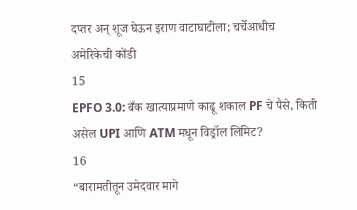दप्तर अन् शूज घेऊन इराण वाटाघाटीला; चर्चेआधीच अमेरिकेची कोंडी
15
EPFO 3.0: बँक खात्याप्रमाणे काढू शकाल PF चे पैसे, किती असेल UPI आणि ATM मधून विड्रॉल लिमिट?
16
“बारामतीतून उमेदवार मागे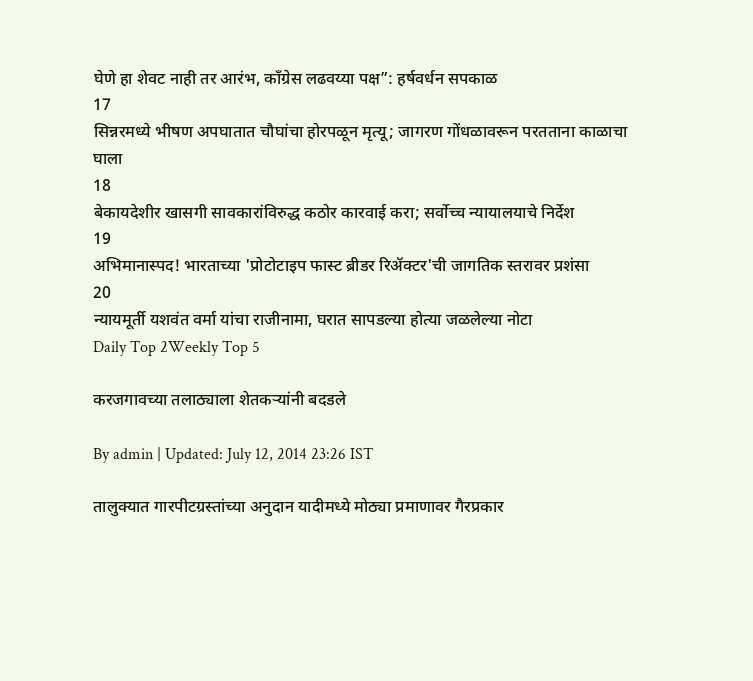घेणे हा शेवट नाही तर आरंभ, काँग्रेस लढवय्या पक्ष”: हर्षवर्धन सपकाळ
17
सिन्नरमध्ये भीषण अपघातात चौघांचा होरपळून मृत्यू; जागरण गोंधळावरून परतताना काळाचा घाला
18
बेकायदेशीर खासगी सावकारांविरुद्ध कठोर कारवाई करा; सर्वोच्च न्यायालयाचे निर्देश
19
अभिमानास्पद! भारताच्या 'प्रोटोटाइप फास्ट ब्रीडर रिॲक्टर'ची जागतिक स्तरावर प्रशंसा
20
न्यायमूर्ती यशवंत वर्मा यांचा राजीनामा, घरात सापडल्या होत्या जळलेल्या नोटा
Daily Top 2Weekly Top 5

करजगावच्या तलाठ्याला शेतकऱ्यांनी बदडले

By admin | Updated: July 12, 2014 23:26 IST

तालुक्यात गारपीटग्रस्तांच्या अनुदान यादीमध्ये मोठ्या प्रमाणावर गैरप्रकार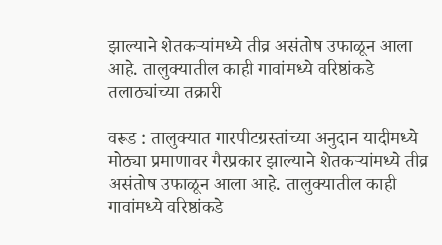झाल्याने शेतकऱ्यांमध्ये तीव्र असंतोष उफाळून आला आहे. तालुक्यातील काही गावांमध्ये वरिष्ठांकडे तलाठ्यांच्या तक्रारी

वरूड : तालुक्यात गारपीटग्रस्तांच्या अनुदान यादीमध्ये मोठ्या प्रमाणावर गैरप्रकार झाल्याने शेतकऱ्यांमध्ये तीव्र असंतोष उफाळून आला आहे. तालुक्यातील काही गावांमध्ये वरिष्ठांकडे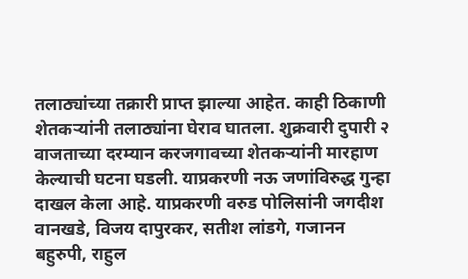तलाठ्यांच्या तक्रारी प्राप्त झाल्या आहेत. काही ठिकाणी शेतकऱ्यांनी तलाठ्यांना घेराव घातला. शुक्रवारी दुपारी २ वाजताच्या दरम्यान करजगावच्या शेतकऱ्यांनी मारहाण केल्याची घटना घडली. याप्रकरणी नऊ जणांविरुद्ध गुन्हा दाखल केला आहे. याप्रकरणी वरुड पोलिसांनी जगदीश वानखडे, विजय दापुरकर, सतीश लांडगे, गजानन बहुरुपी, राहुल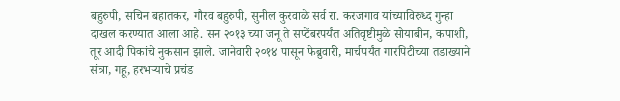बहुरुपी, सचिन बहातकर, गौरव बहुरुपी, सुनील कुरवाळे सर्व रा. करजगाव यांच्याविरुध्द गुन्हा दाखल करण्यात आला आहे. सन २०१३ च्या जनू ते सप्टेंबरपर्यंत अतिवृष्टीमुळे सोयाबीन, कपाशी, तूर आदी पिकांचे नुकसान झाले. जानेवारी २०१४ पासून फेब्रुवारी, मार्चपर्यंत गारपिटीच्या तडाख्याने संत्रा, गहू, हरभऱ्याचे प्रचंड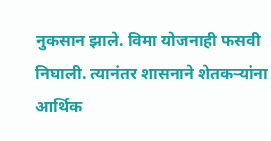नुकसान झाले. विमा योजनाही फसवी निघाली. त्यानंतर शासनाने शेतकऱ्यांना आर्थिक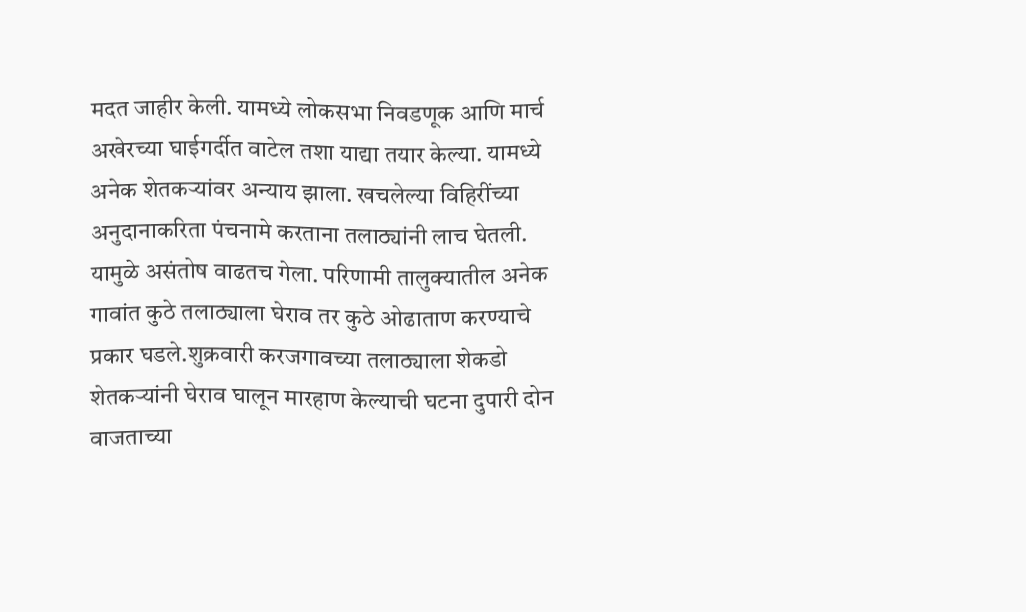मदत जाहीर केली. यामध्ये लोकसभा निवडणूक आणि मार्च अखेरच्या घाईगर्दीत वाटेल तशा याद्या तयार केल्या. यामध्ये अनेक शेतकऱ्यांवर अन्याय झाला. खचलेल्या विहिरींच्या अनुदानाकरिता पंचनामे करताना तलाठ्यांनी लाच घेतली. यामुळे असंतोष वाढतच गेला. परिणामी तालुक्यातील अनेक गावांत कुठे तलाठ्याला घेराव तर कुठे ओढाताण करण्याचे प्रकार घडले.शुक्रवारी करजगावच्या तलाठ्याला शेकडो शेतकऱ्यांनी घेराव घालून मारहाण केल्याची घटना दुपारी दोन वाजताच्या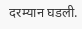दरम्यान घडली.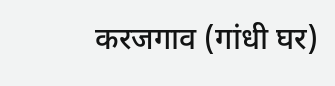करजगाव (गांधी घर)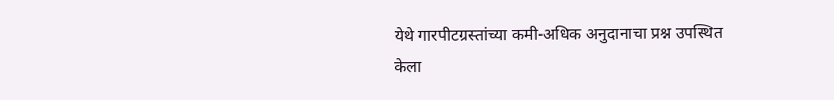येथे गारपीटग्रस्तांच्या कमी-अधिक अनुदानाचा प्रश्न उपस्थित केला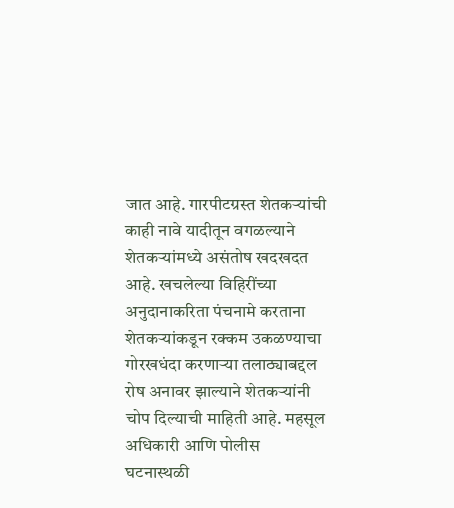जात आहे. गारपीटग्रस्त शेतकऱ्यांची काही नावे यादीतून वगळल्याने शेतकऱ्यांमध्ये असंतोष खदखदत आहे. खचलेल्या विहिरींच्या अनुदानाकरिता पंचनामे करताना शेतकऱ्यांकडून रक्कम उकळण्याचा गोरखधंदा करणाऱ्या तलाठ्याबद्दल रोष अनावर झाल्याने शेतकऱ्यांनी चोप दिल्याची माहिती आहे. महसूल अधिकारी आणि पोलीस घटनास्थळी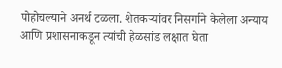पोहोचल्याने अनर्थ टळला. शेतकऱ्यांवर निसर्गाने केलेला अन्याय आणि प्रशासनाकडून त्यांची हेळसांड लक्षात घेता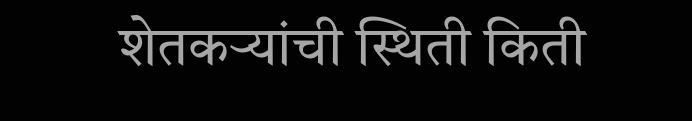शेतकऱ्यांची स्थिती किती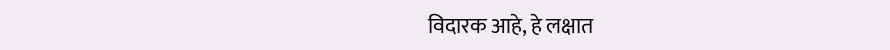विदारक आहे, हे लक्षात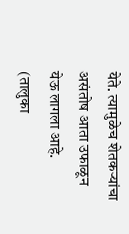येते. त्यामुळेच शेतकऱ्यांचा असंतोष आता उफाळून येऊ लागला आहे. (तालुका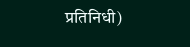प्रतिनिधी)